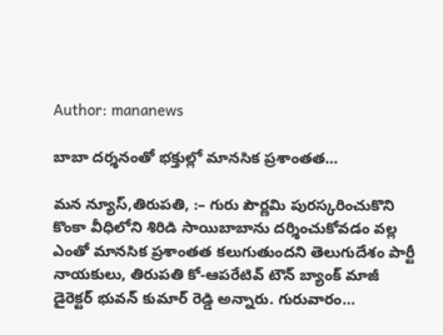Author: mananews

బాబా దర్శనంతో భక్తుల్లో మానసిక ప్రశాంతత…

మన న్యూస్,తిరుపతి, :– గురు పౌర్ణమి పురస్కరించుకొని కొంకా వీధిలోని శిరిడి సాయిబాబాను దర్శించుకోవడం వల్ల ఎంతో మానసిక ప్రశాంతత కలుగుతుందని తెలుగుదేశం పార్టీ నాయకులు, తిరుపతి కో-ఆపరేటివ్ టౌన్ బ్యాంక్ మాజీ డైరెక్టర్ భువన్ కుమార్ రెడ్డి అన్నారు. గురువారం…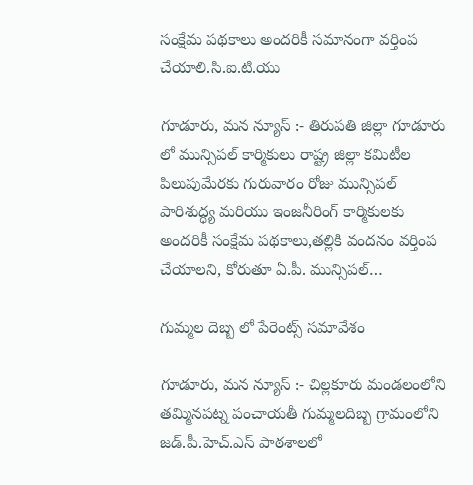సంక్షేమ పథకాలు అందరికీ సమానంగా వర్తింప చేయాలి.సి.ఐ.టి.యు

గూడూరు, మన న్యూస్ :- తిరుపతి జిల్లా గూడూరు లో మున్సిపల్ కార్మికులు రాష్ట్ర జిల్లా కమిటీల పిలుపుమేరకు గురువారం రోజు మున్సిపల్ పారిశుద్ధ్య మరియు ఇంజనీరింగ్ కార్మికులకు అందరికీ సంక్షేమ పథకాలు,తల్లికి వందనం వర్తింప చేయాలని, కోరుతూ ఏ.పీ. మున్సిపల్…

గుమ్మల దెబ్బ లో పేరెంట్స్ సమావేశం

గూడూరు, మన న్యూస్ :- చిల్లకూరు మండలంలోని తమ్మినపట్న పంచాయతీ గుమ్మలదిబ్బ గ్రామంలోని జడ్.పీ.హెచ్.ఎస్ పాఠశాలలో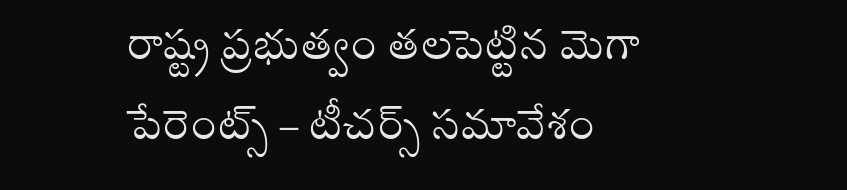రాష్ట్ర ప్రభుత్వం తలపెట్టిన మెగా పేరెంట్స్ – టీచర్స్ సమావేశం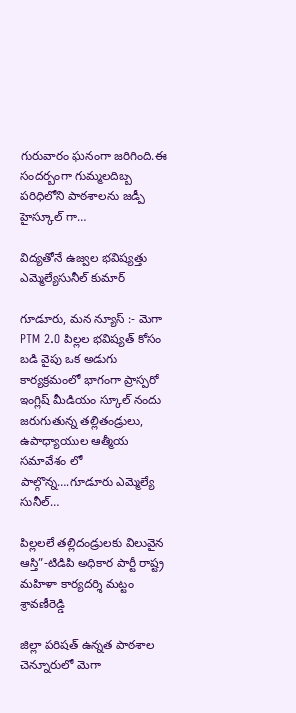గురువారం ఘనంగా జరిగింది.ఈ సందర్బంగా గుమ్మలదిబ్బ పరిధిలోని పాఠశాలను జడ్పీ హైస్కూల్ గా…

విద్యతోనే ఉజ్వల భవిష్యత్తు ఎమ్మెల్యేసునీల్ కుమార్

గూడూరు, మన న్యూస్ :- మెగా PTM 2.O పిల్లల భవిష్యత్ కోసం బడి వైపు ఒక అడుగు కార్యక్రమంలో భాగంగా ప్రాస్పరో ఇంగ్లిష్ మీడియం స్కూల్ నందు జరుగుతున్న తల్లితండ్రులు, ఉపాధ్యాయుల ఆత్మీయ సమావేశం లో పాల్గొన్న….గూడూరు ఎమ్మెల్యే సునీల్…

పిల్లలలే తల్లిదండ్రులకు విలువైన ఆస్తి”-టిడిపి అధికార పార్టీ రాష్ట్ర మహిళా కార్యదర్శి మట్టం శ్రావణీరెడ్డి

జిల్లా పరిషత్ ఉన్నత పాఠశాల చెన్నూరులో మెగా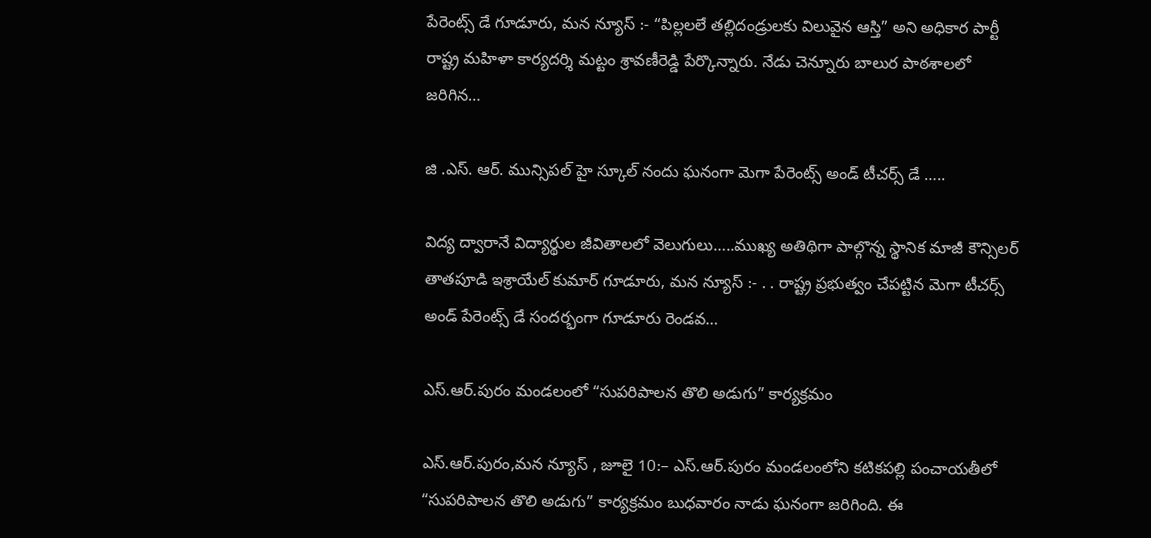పేరెంట్స్ డే గూడూరు, మన న్యూస్ :- “పిల్లలలే తల్లిదండ్రులకు విలువైన ఆస్తి” అని అధికార పార్టీ రాష్ట్ర మహిళా కార్యదర్శి మట్టం శ్రావణీరెడ్డి పేర్కొన్నారు. నేడు చెన్నూరు బాలుర పాఠశాలలో జరిగిన…

జి .ఎస్. ఆర్. మున్సిపల్ హై స్కూల్ నందు ఘనంగా మెగా పేరెంట్స్ అండ్ టీచర్స్ డే …..

విద్య ద్వారానే విద్యార్థుల జీవితాలలో వెలుగులు…..ముఖ్య అతిథిగా పాల్గొన్న స్థానిక మాజీ కౌన్సిలర్ తాతపూడి ఇశ్రాయేల్ కుమార్ గూడూరు, మన న్యూస్ :- . . రాష్ట్ర ప్రభుత్వం చేపట్టిన మెగా టీచర్స్ అండ్ పేరెంట్స్ డే సందర్భంగా గూడూరు రెండవ…

ఎస్.ఆర్.పురం మండలంలో “సుపరిపాలన తొలి అడుగు” కార్యక్రమం

ఎస్.ఆర్.పురం,మన న్యూస్ , జూలై 10:– ఎస్.ఆర్.పురం మండలంలోని కటికపల్లి పంచాయతీలో “సుపరిపాలన తొలి అడుగు” కార్యక్రమం బుధవారం నాడు ఘనంగా జరిగింది. ఈ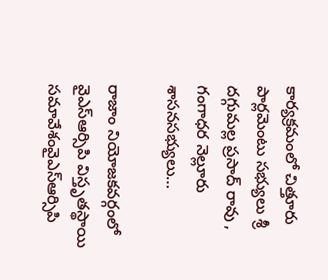కార్యక్రమంలో చిత్తూరు పార్లమెంటు సభ్యులు శ్రీ దగ్గుమల్ల ప్రసాద్ రావు , గంగాధర నెల్లూరు శాసనసభ్యులు…

రాజాం నియోజకవర్గంలో వైఎస్ఆర్సిపి విస్తృతస్థాయి సమావేశంవైఎస్ఆర్సిపి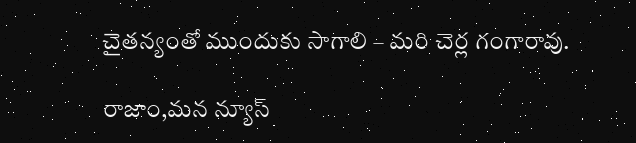చైతన్యంతో ముందుకు సాగాలి – మరి చెర్ల గంగారావు.

రాజాం,మన న్యూస్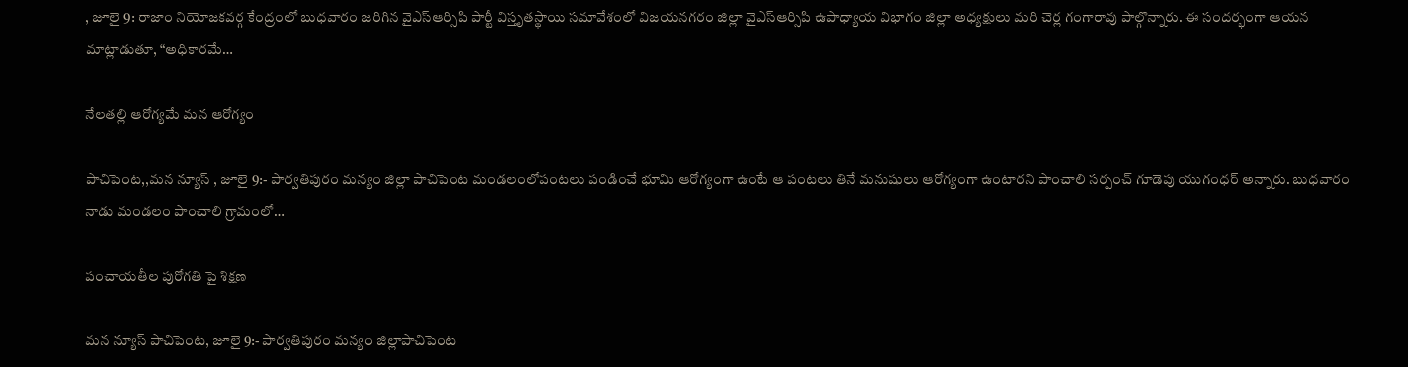, జూలై 9: రాజాం నియోజకవర్గ కేంద్రంలో బుధవారం జరిగిన వైఎస్ఆర్సిపి పార్టీ విస్తృతస్థాయి సమావేశంలో విజయనగరం జిల్లా వైఎస్ఆర్సిపి ఉపాధ్యాయ విభాగం జిల్లా అధ్యక్షులు మరి చెర్ల గంగారావు పాల్గొన్నారు. ఈ సందర్భంగా ఆయన మాట్లాడుతూ, “అధికారమే…

నేలతల్లి ఆరోగ్యమే మన ఆరోగ్యం

పాచిపెంట,,మన న్యూస్ , జూలై 9:- పార్వతిపురం మన్యం జిల్లా పాచిపెంట మండలంలోపంటలు పండించే భూమి ఆరోగ్యంగా ఉంటే ఆ పంటలు తినే మనుషులు ఆరోగ్యంగా ఉంటారని పాంచాలి సర్పంచ్ గూడెపు యుగంధర్ అన్నారు. బుధవారం నాడు మండలం పాంచాలి గ్రామంలో…

పంచాయతీల పురోగతి పై శిక్షణ

మన న్యూస్ పాచిపెంట, జూలై 9:- పార్వతిపురం మన్యం జిల్లాపాచిపెంట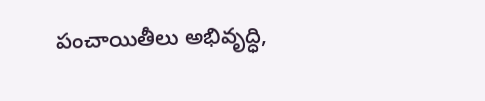పంచాయితీలు అభివృద్ధి,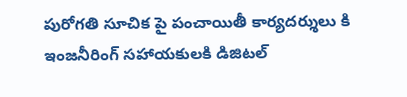పురోగతి సూచిక పై పంచాయితీ కార్యదర్శులు కి ఇంజనీరింగ్ సహాయకులకి డిజిటల్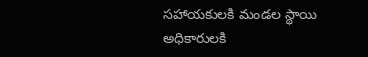సహాయకులకి మండల స్థాయి అధికారులకి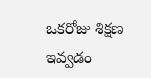ఒకరోజు శిక్షణ ఇవ్వడం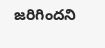జరిగిందని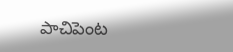పాచిపెంట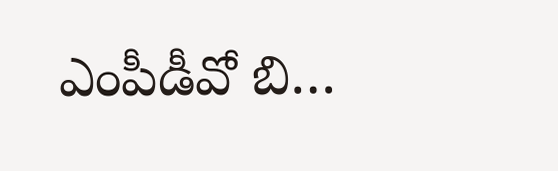ఎంపీడీవో బి…